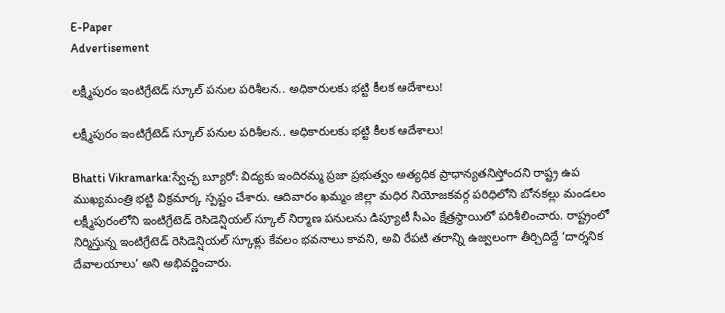E-Paper
Advertisement

లక్ష్మీపురం ఇంటిగ్రేటెడ్ స్కూల్ పనుల పరిశీలన.. అధికారులకు భట్టి కీలక ఆదేశాలు!

లక్ష్మీపురం ఇంటిగ్రేటెడ్ స్కూల్ పనుల పరిశీలన.. అధికారులకు భట్టి కీలక ఆదేశాలు!

Bhatti Vikramarka:స్వేచ్ఛ బ్యూరో: విద్యకు ఇందిరమ్మ ప్రజా ప్రభుత్వం అత్యధిక ప్రాధాన్యతనిస్తోందని రాష్ట్ర ఉప ముఖ్యమంత్రి భట్టి విక్రమార్క స్పష్టం చేశారు. ఆదివారం ఖమ్మం జిల్లా మధిర నియోజకవర్గ పరిధిలోని బోనకల్లు మండలం లక్ష్మీపురంలోని ఇంటిగ్రేటెడ్ రెసిడెన్షియల్ స్కూల్ నిర్మాణ పనులను డిప్యూటీ సీఎం క్షేత్రస్థాయిలో పరిశీలించారు. రాష్ట్రంలో నిర్మిస్తున్న ఇంటిగ్రేటెడ్ రెసిడెన్షియల్ స్కూళ్లు కేవలం భవనాలు కావని, అవి రేపటి తరాన్ని ఉజ్వలంగా తీర్చిదిద్దే ‘దార్శనిక దేవాలయాలు’ అని అభివర్ణించారు.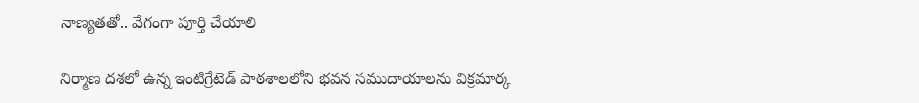నాణ్యతతో.. వేగంగా పూర్తి చేయాలి

నిర్మాణ దశలో ఉన్న ఇంటిగ్రేటెడ్ పాఠశాలలోని భవన సముదాయాలను విక్రమార్క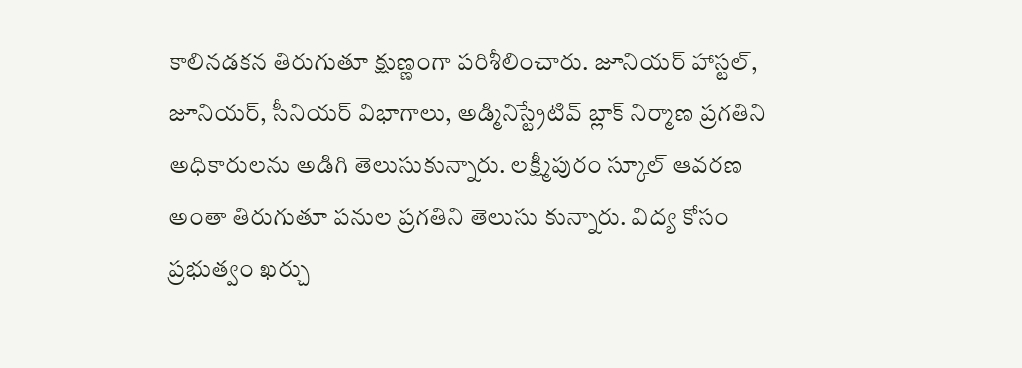కాలినడకన తిరుగుతూ క్షుణ్ణంగా పరిశీలించారు. జూనియర్ హాస్టల్, జూనియర్, సీనియర్ విభాగాలు, అడ్మినిస్ట్రేటివ్ బ్లాక్ నిర్మాణ ప్రగతిని అధికారులను అడిగి తెలుసుకున్నారు. లక్ష్మీపురం స్కూల్ ఆవరణ అంతా తిరుగుతూ పనుల ప్రగతిని తెలుసు కున్నారు. విద్య కోసం ప్రభుత్వం ఖర్చు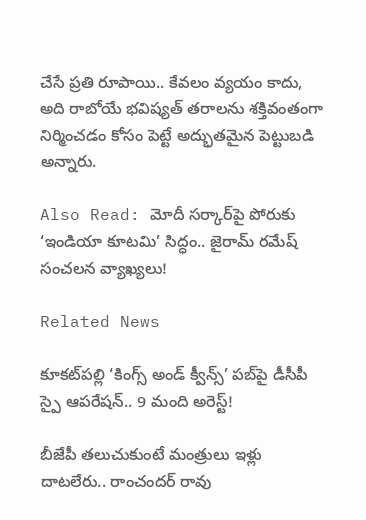చేసే ప్రతి రూపాయి.. కేవలం వ్యయం కాదు, అది రాబోయే భవిష్యత్ తరాలను శక్తివంతంగా నిర్మించడం కోసం పెట్టే అద్భుతమైన పెట్టుబడి అన్నారు.

Also Read: మోదీ సర్కార్‌పై పోరుకు ‘ఇండియా కూటమి’ సిద్ధం.. జైరామ్ రమేష్ సంచలన వ్యాఖ్యలు!

Related News

కూకట్‌పల్లి ‘కింగ్స్ అండ్ క్వీన్స్’ పబ్‌పై డీసీపీ స్పై ఆపరేషన్.. 9 మంది అరెస్ట్!

బీజేపీ తలుచుకుంటే మంత్రులు ఇళ్లు దాటలేరు.. రాంచందర్ రావు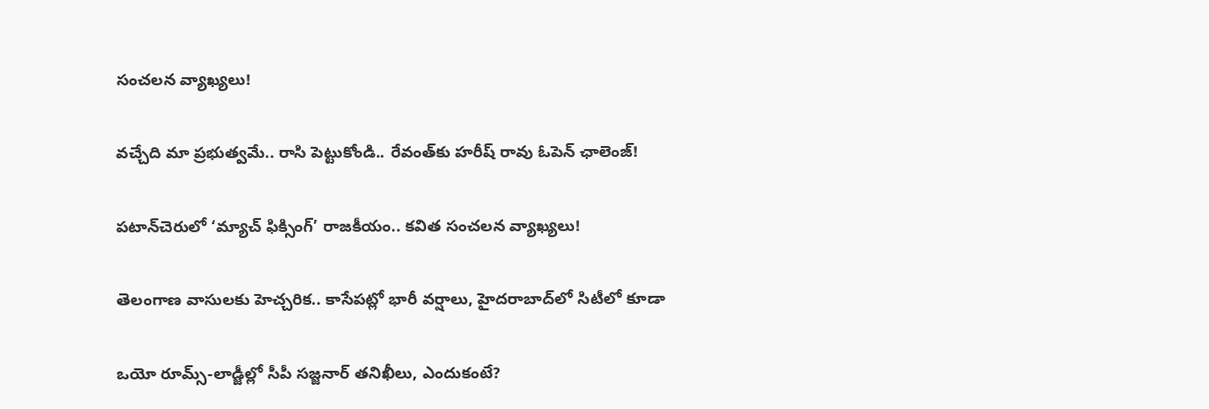సంచలన వ్యాఖ్యలు!

వచ్చేది మా ప్రభుత్వమే.. రాసి పెట్టుకోండి.. రేవంత్‌కు హరీష్ రావు ఓపెన్ ఛాలెంజ్!

పటాన్‌చెరులో ‘మ్యాచ్ ఫిక్సింగ్’ రాజకీయం.. కవిత సంచలన వ్యాఖ్యలు!

తెలంగాణ వాసులకు హెచ్చరిక.. కాసేపట్లో భారీ వర్షాలు, హైదరాబాద్‌లో సిటీలో కూడా

ఒయో రూమ్స్-లాడ్జీల్లో సీపీ సజ్జనార్ తనిఖీలు, ఎందుకంటే?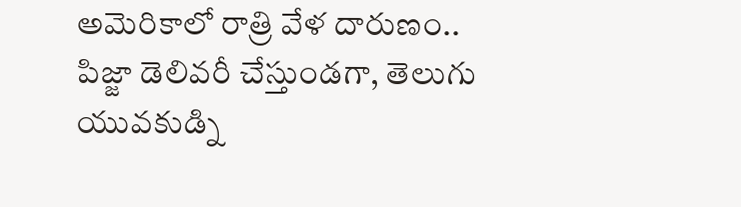అమెరికాలో రాత్రి వేళ దారుణం.. పిజ్జా డెలివరీ చేస్తుండగా, తెలుగు యువకుడ్ని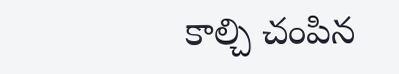కాల్చి చంపిన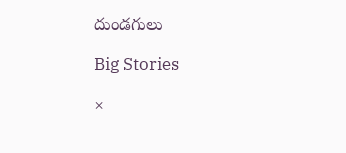దుండగులు

Big Stories

×